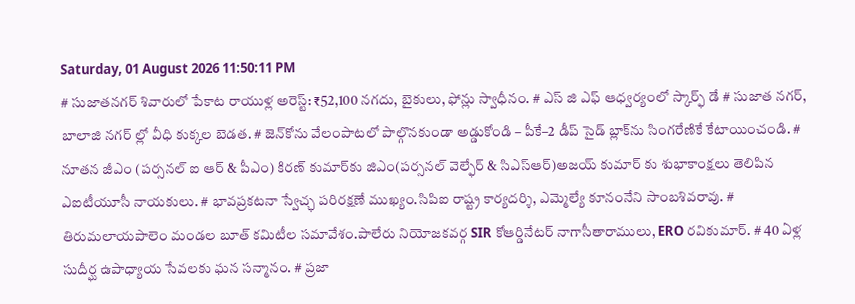Saturday, 01 August 2026 11:50:11 PM
# సుజాతనగర్ శివారులో పేకాట రాయుళ్ల అరెస్ట్: ₹52,100 నగదు, బైకులు, ఫోన్లు స్వాధీనం. # ఎస్ జి ఎఫ్ ఆధ్వర్యంలో స్కార్ఫ్ డే # సుజాత నగర్, బాలాజి నగర్ ల్లో వీధి కుక్కల బెడత. # జెన్‌కోను వేలంపాటలో పాల్గొనకుండా అడ్డుకోండి – పీకే–2 డీప్ సైడ్ బ్లాక్‌ను సింగరేణికే కేటాయించండి. # నూతన జీఎం (పర్సనల్ ఐ ఆర్ & పీఎం) కిరణ్ కుమార్‌కు జిఎం(పర్సనల్ వెల్ఫేర్ & సిఎస్ఆర్)అజయ్ కుమార్ కు శుభాకాంక్షలు తెలిపిన ఎఐటీయూసీ నాయకులు. # భావప్రకటనా స్వేచ్ఛ పరిరక్షణే ముఖ్యం.సిపిఐ రాష్ట్ర కార్యదర్శి, ఎమ్మెల్యే కూనంనేని సాంబశివరావు. # తిరుమలాయపాలెం మండల బూత్ కమిటీల సమావేశం.పాలేరు నియోజకవర్గ SIR కోఆర్డినేటర్ నాగాసీతారాములు, ERO రవికుమార్. # 40 ఏళ్ల సుదీర్ఘ ఉపాధ్యాయ సేవలకు ఘన సన్మానం. # ప్రజా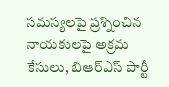సమస్యలపై ప్రశ్నించిన నాయకులపై అక్రమ కేసులు, బిఆర్ఎస్ పార్టీ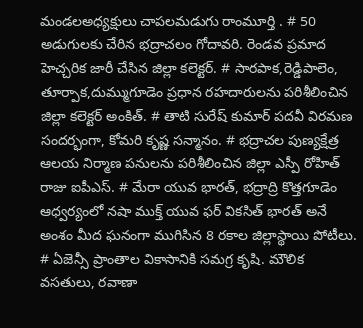మండలఅధ్యక్షులు చాపలమడుగు రాంమూర్తి . # 50 అడుగులకు చేరిన భద్రాచలం గోదావరి. రెండవ ప్రమాద హెచ్చరిక జారీ చేసిన జిల్లా కలెక్టర్. # సారపాక,రెడ్డిపాలెం, తూర్పాక,దుమ్ముగూడెం ప్రధాన రహదారులను పరిశీలించిన జిల్లా కలెక్టర్ అంకిత్. # తాటి సురేష్ కుమార్ పదవీ విరమణ సందర్భంగా, కోమరి కృష్ణ సన్మానం. # భద్రాచల పుణ్యక్షేత్ర ఆలయ నిర్మాణ పనులను పరిశీలించిన జిల్లా ఎస్పీ రోహిత్ రాజు ఐపీఎస్. # మేరా యువ భారత్, భద్రాద్రి కొత్తగూడెం ఆధ్వర్యంలో నషా ముక్త్ యువ ఫర్ వికసిత్ భారత్ అనే అంశం మీద ఘనంగా ముగిసిన 8 రకాల జిల్లాస్థాయి పోటీలు. # ఏజెన్సీ ప్రాంతాల వికాసానికి సమగ్ర కృషి. మౌలిక వసతులు, రవాణా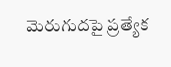మెరుగుదపై ప్రత్యేక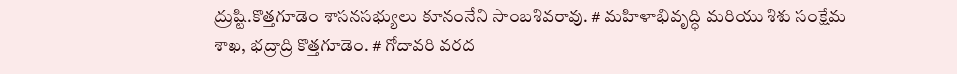ద్రుష్టి.కొత్తగూడెం శాసనసభ్యులు కూనంనేని సాంబశివరావు. # మహిళాభివృద్ధి మరియు శిశు సంక్షేమ శాఖ, భద్రాద్రి కొత్తగూడెం. # గోదావరి వరద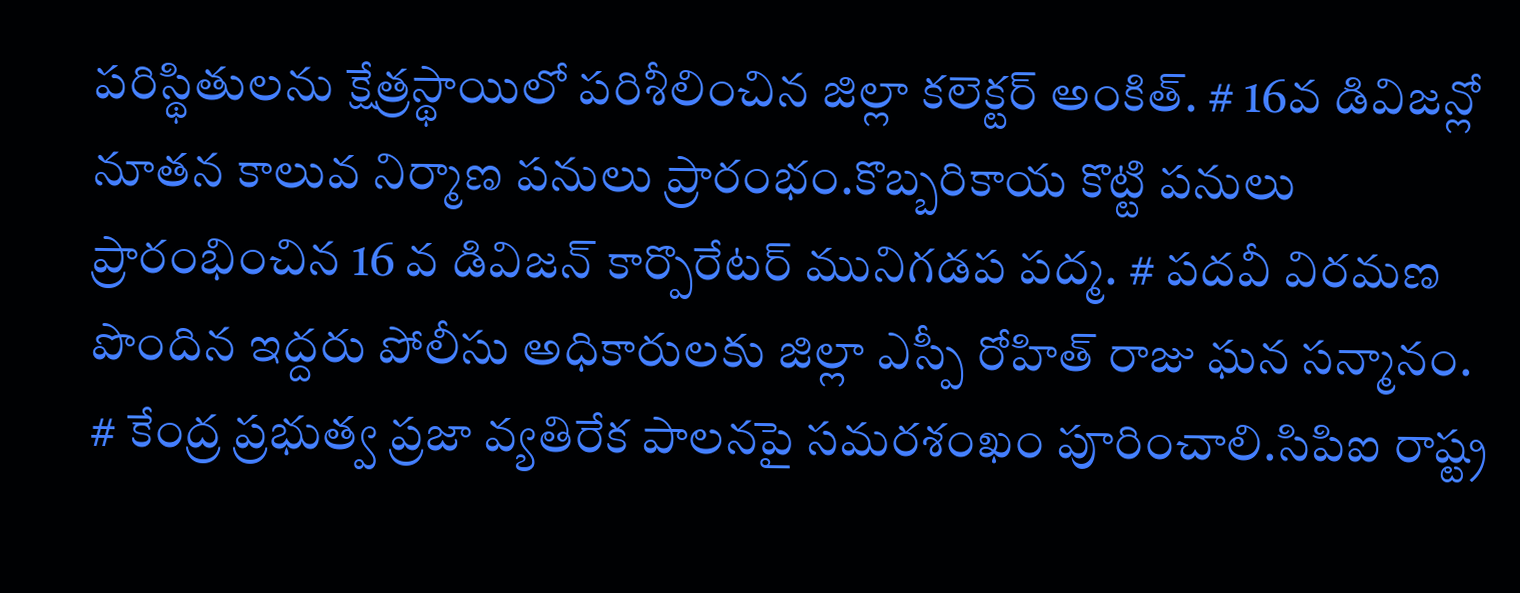పరిస్థితులను క్షేత్రస్థాయిలో పరిశీలించిన జిల్లా కలెక్టర్ అంకిత్. # 16వ డివిజన్లో నూతన కాలువ నిర్మాణ పనులు ప్రారంభం.కొబ్బరికాయ కొట్టి పనులు ప్రారంభించిన 16 వ డివిజన్ కార్పొరేటర్ మునిగడప పద్మ. # పదవీ విరమణ పొందిన ఇద్దరు పోలీసు అధికారులకు జిల్లా ఎస్పీ రోహిత్ రాజు ఘన సన్మానం. # కేంద్ర ప్రభుత్వ ప్రజా వ్యతిరేక పాలనపై సమరశంఖం పూరించాలి.సిపిఐ రాష్ట్ర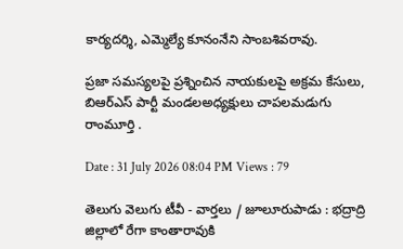కార్యదర్శి, ఎమ్మెల్యే కూనంనేని సాంబశివరావు.

ప్రజా సమస్యలపై ప్రశ్నించిన నాయకులపై అక్రమ కేసులు, బిఆర్ఎస్ పార్టీ మండలఅధ్యక్షులు చాపలమడుగు రాంమూర్తి .

Date : 31 July 2026 08:04 PM Views : 79

తెలుగు వెలుగు టీవీ - వార్తలు / జూలూరుపాడు : భద్రాద్రి జిల్లాలో రేగా కాంతారావుకి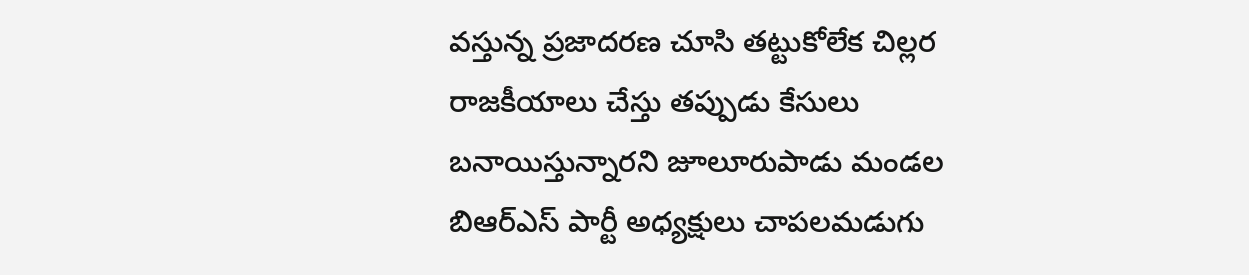వస్తున్న ప్రజాదరణ చూసి తట్టుకోలేక చిల్లర రాజకీయాలు చేస్తు తప్పుడు కేసులు బనాయిస్తున్నారని జూలూరుపాడు మండల బిఆర్ఎస్ పార్టీ అధ్యక్షులు చాపలమడుగు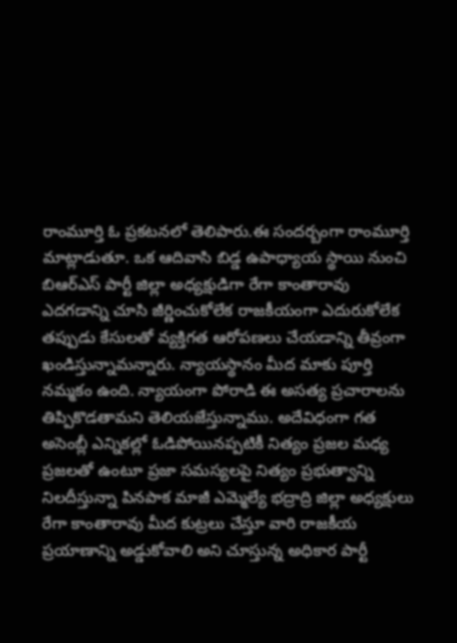రాంమూర్తి ఓ ప్రకటనలో తెలిపారు.ఈ సందర్బంగా రాంమూర్తి మాట్లాడుతూ. ఒక ఆదివాసి బిడ్డ ఉపాధ్యాయ స్థాయి నుంచి బిఆర్ఎస్ పార్టీ జిల్లా అధ్యక్షుడిగా రేగా కాంతారావు ఎదగడాన్ని చూసి జీర్ణించుకోలేక రాజకీయంగా ఎదురుకోలేక తప్పుడు కేసులతో వ్యక్తిగత ఆరోపణలు చేయడాన్ని తీవ్రంగా ఖండిస్తున్నామన్నారు. న్యాయస్థానం మీద మాకు పూర్తి నమ్మకం ఉంది. న్యాయంగా పోరాడి ఈ అసత్య ప్రచారాలను తిప్పికొడతామని తెలియజేస్తున్నాము. అదేవిధంగా గత అసెంబ్లీ ఎన్నికల్లో ఓడిపోయినప్పటికీ నిత్యం ప్రజల మధ్య ప్రజలతో ఉంటూ ప్రజా సమస్యలపై నిత్యం ప్రభుత్వాన్ని నిలదీస్తున్నా పినపాక మాజీ ఎమ్మెల్యే భద్రాద్రి జిల్లా అధ్యక్షులు రేగా కాంతారావు మీద కుట్రలు చేస్తూ వారి రాజకీయ ప్రయాణాన్ని అడ్డుకోవాలి అని చూస్తున్న అధికార పార్టీ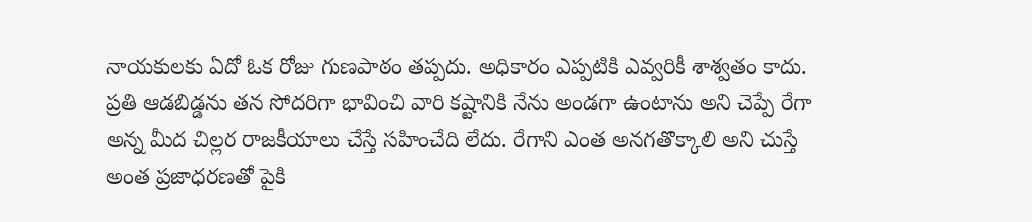నాయకులకు ఏదో ఓక రోజు గుణపాఠం తప్పదు. అధికారం ఎప్పటికి ఎవ్వరికీ శాశ్వతం కాదు. ప్రతి ఆడబిడ్డను తన సోదరిగా భావించి వారి కష్టానికి నేను అండగా ఉంటాను అని చెప్పే రేగా అన్న మీద చిల్లర రాజకీయాలు చేస్తే సహించేది లేదు. రేగాని ఎంత అనగతొక్కాలి అని చుస్తే అంత ప్రజాధరణతో పైకి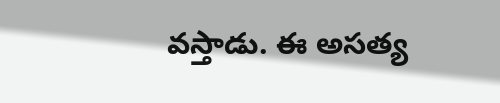వస్తాడు. ఈ అసత్య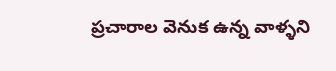ప్రచారాల వెనుక ఉన్న వాళ్ళని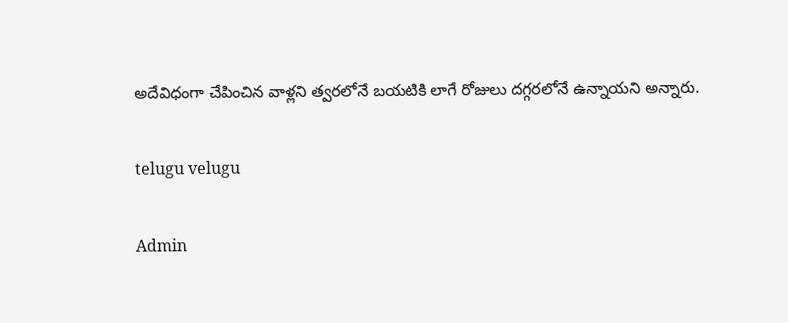అదేవిధంగా చేపించిన వాళ్లని త్వరలోనే బయటికి లాగే రోజులు దగ్గరలోనే ఉన్నాయని అన్నారు.

telugu velugu

Admin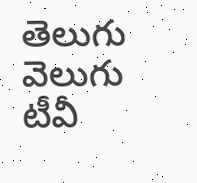తెలుగు వెలుగు టీవీ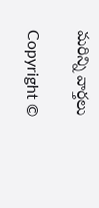మరిన్ని వార్తలు

Copyright ©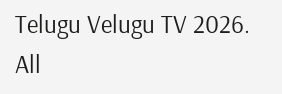Telugu Velugu TV 2026. All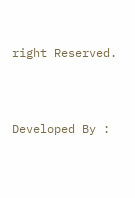right Reserved.



Developed By :